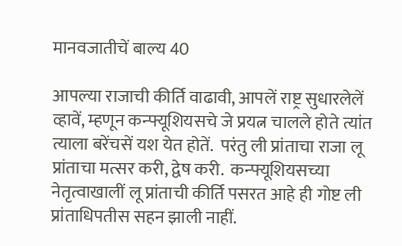मानवजातीचें बाल्य 40

आपल्या राजाची कीर्ति वाढावी, आपलें राष्ट्र सुधारलेलें व्हावें, म्हणून कन्फ्यूशियसचे जे प्रयत्न चालले होते त्यांत त्याला बरेंचसें यश येत होतें.  परंतु ली प्रांताचा राजा लू प्रांताचा मत्सर करी, द्वेष करी.  कन्फ्यूशियसच्या नेतृत्वाखालीं लू प्रांताची कीर्ति पसरत आहे ही गोष्ट ली प्रांताधिपतीस सहन झाली नाहीं.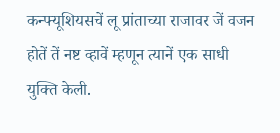कन्फ्यूशियसचें लू प्रांताच्या राजावर जें वजन होतें तें नष्ट व्हावें म्हणून त्यानें एक साधी युक्ति केली.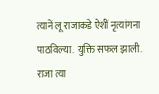त्यानें लू राजाकडे ऐशीं नृत्यांगना पाठविल्या.  युक्ति सफल झाली.  राजा त्या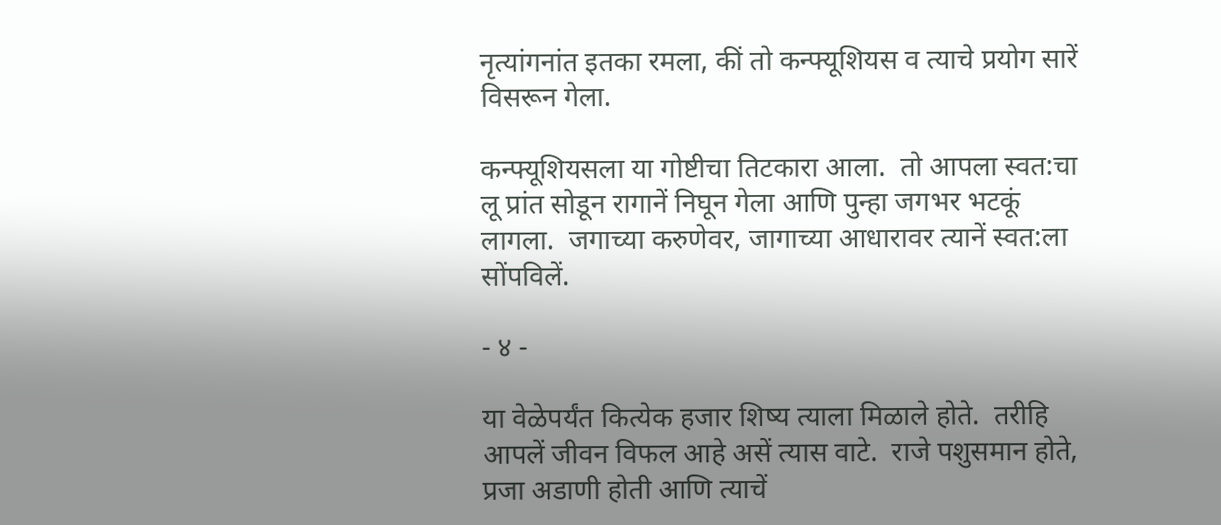नृत्यांगनांत इतका रमला, कीं तो कन्फ्यूशियस व त्याचे प्रयोग सारें विसरून गेला.

कन्फ्यूशियसला या गोष्टीचा तिटकारा आला.  तो आपला स्वत:चा लू प्रांत सोडून रागानें निघून गेला आणि पुन्हा जगभर भटकूं लागला.  जगाच्या करुणेवर, जागाच्या आधारावर त्यानें स्वत:ला सोंपविलें.

- ४ -

या वेळेपर्यंत कित्येक हजार शिष्य त्याला मिळाले होते.  तरीहि आपलें जीवन विफल आहे असें त्यास वाटे.  राजे पशुसमान होते, प्रजा अडाणी होती आणि त्याचें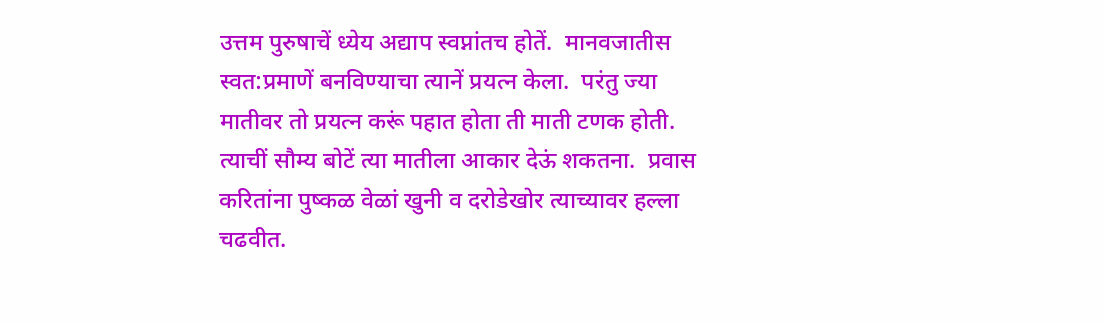उत्तम पुरुषाचें ध्येय अद्याप स्वप्नांतच होतें.  मानवजातीस स्वत:प्रमाणें बनविण्याचा त्यानें प्रयत्न केला.  परंतु ज्या मातीवर तो प्रयत्न करूं पहात होता ती माती टणक होती.  त्याचीं सौम्य बोटें त्या मातीला आकार देऊं शकतना.  प्रवास करितांना पुष्कळ वेळां खुनी व दरोडेखोर त्याच्यावर हल्ला चढवीत.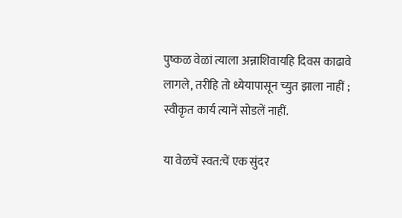पुष्कळ वेळां त्याला अन्नाशिवायहि दिवस काढावे लागले, तरीहि तो ध्येयापासून च्युत झाला नाहीं ; स्वीकृत कार्य त्यानें सोडलें नाहीं.

या वेळचें स्वत:चें एक सुंदर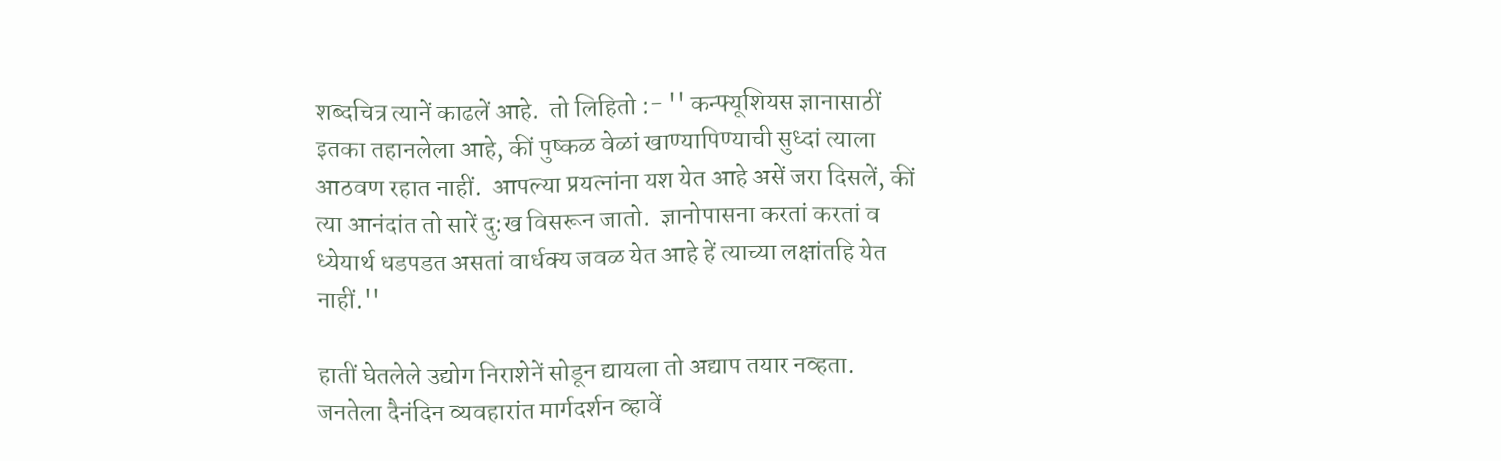शब्दचित्र त्यानें काढलें आहे.  तो लिहितो :- '' कन्फ्यूशियस ज्ञानासाठीं इतका तहानलेला आहे, कीं पुष्कळ वेळां खाण्यापिण्याची सुध्दां त्याला आठवण रहात नाहीं.  आपल्या प्रयत्नांना यश येत आहे असें जरा दिसलें, कीं त्या आनंदांत तो सारें दु:ख विसरून जातो.  ज्ञानोपासना करतां करतां व ध्येयार्थ धडपडत असतां वार्धक्य जवळ येत आहे हें त्याच्या लक्षांतहि येत नाहीं.''

हातीं घेतलेले उद्योग निराशेनें सोडून द्यायला तो अद्याप तयार नव्हता.  जनतेला दैनंदिन व्यवहारांत मार्गदर्शन व्हावें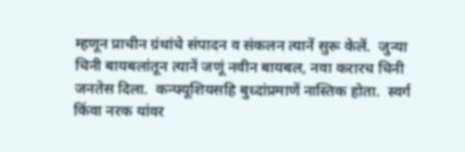म्हणून प्राचीन ग्रंथांचे संपादन व संकलन त्यानें सुरू केलें.  जुन्या चिनी बायबलांतून त्यानें जणूं नवीन बायबल, नवा करारच चिनी जनतेस दिला.  कन्फ्यूशियसहि बुध्दांप्रमाणें नास्तिक होता.  स्वर्ग किंवा नरक यांवर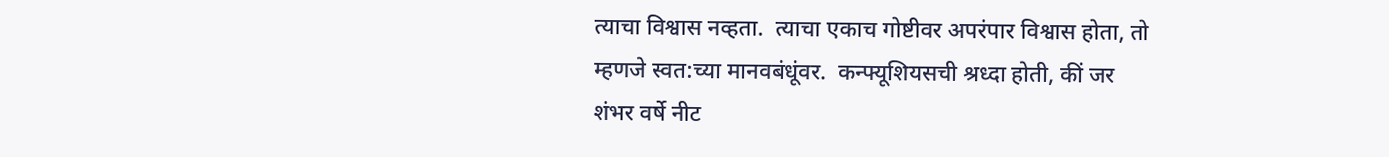त्याचा विश्वास नव्हता.  त्याचा एकाच गोष्टीवर अपरंपार विश्वास होता, तो म्हणजे स्वत:च्या मानवबंधूंवर.  कन्फ्यूशियसची श्रध्दा होती, कीं जर शंभर वर्षे नीट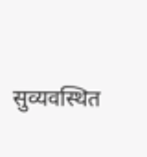सुव्यवस्थित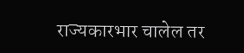राज्यकारभार चालेल तर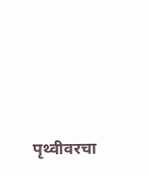पृथ्वीवरचा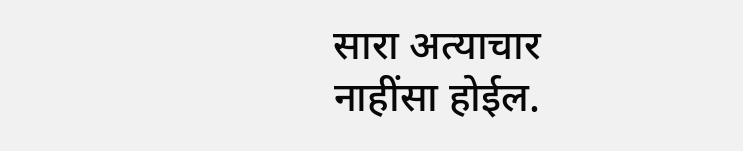सारा अत्याचार नाहींसा होईल.